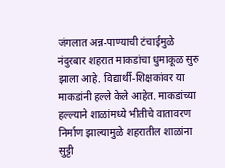जंगलात अन्न-पाण्याची टंचाईमुळे नंदुरबार शहरात माकडांचा धुमाकूळ सुरु झाला आहे. विद्यार्थी-शिक्षकांवर या माकडांनी हल्ले केले आहेत. माकडांच्या हल्ल्याने शाळांमध्ये भीतीचे वातावरण निर्माण झाल्यामुळे शहरातील शाळांना सुट्टी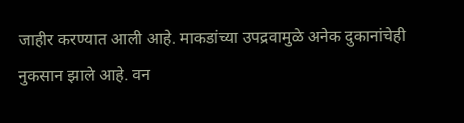जाहीर करण्यात आली आहे. माकडांच्या उपद्रवामुळे अनेक दुकानांचेही नुकसान झाले आहे. वन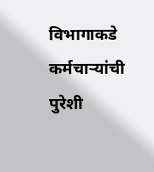विभागाकडे कर्मचाऱ्यांची पुरेशी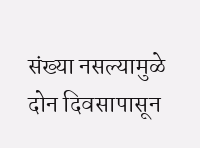संख्या नसल्यामुळे दोन दिवसापासून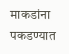माकडांना पकडण्यात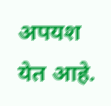अपयश येत आहे.